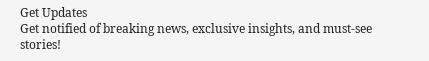Get Updates
Get notified of breaking news, exclusive insights, and must-see stories!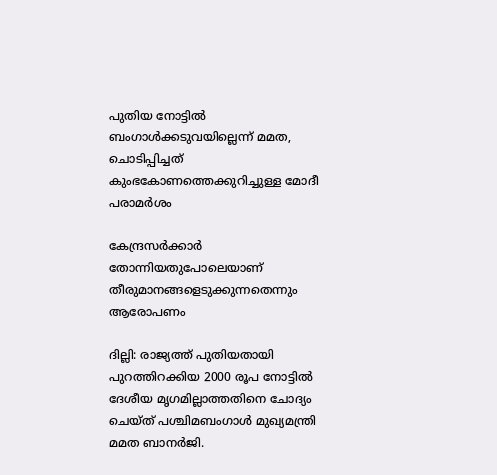പുതിയ നോട്ടില്‍ ബംഗാള്‍ക്കടുവയില്ലെന്ന് മമത, ചൊടിപ്പിച്ചത് കുംഭകോണത്തെക്കുറിച്ചുള്ള മോദീ പരാമര്‍ശം

കേന്ദ്രസര്‍ക്കാര്‍ തോന്നിയതുപോലെയാണ് തീരുമാനങ്ങളെടുക്കുന്നതെന്നും ആരോപണം

ദില്ലി: രാജ്യത്ത് പുതിയതായി പുറത്തിറക്കിയ 2000 രൂപ നോട്ടില്‍ ദേശീയ മൃഗമില്ലാത്തതിനെ ചോദ്യം ചെയ്ത് പശ്ചിമബംഗാള്‍ മുഖ്യമന്ത്രി മമത ബാനര്‍ജി.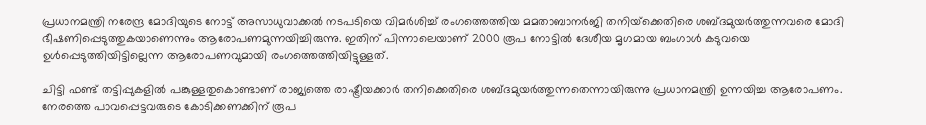പ്രധാനമന്ത്രി നരേന്ദ്ര മോദിയുടെ നോട്ട് അസാധുവാക്കല്‍ നടപടിയെ വിമര്‍ശിച്ച് രംഗത്തെത്തിയ മമതാബാനര്‍ജി തനിയ്‌ക്കെതിരെ ശബ്ദമുയര്‍ത്തുന്നവരെ മോദി ഭീഷണിപ്പെടുത്തുകയാണെന്നും ആരോപണമുന്നയിച്ചിരുന്നു. ഇതിന് പിന്നാലെയാണ് 2000 രൂപ നോട്ടില്‍ ദേശീയ മൃഗമായ ബംഗാള്‍ കടുവയെ ഉള്‍പ്പെടുത്തിയിട്ടില്ലെന്ന ആരോപണവുമായി രംഗത്തെത്തിയിട്ടുള്ളത്.

ചിട്ടി ഫണ്ട് തട്ടിപ്പുകളില്‍ പങ്കുള്ളതുകൊണ്ടാണ് രാജ്യത്തെ രാഷ്ട്രീയക്കാര്‍ തനിക്കെതിരെ ശബ്ദമുയര്‍ത്തുന്നതെന്നായിരുന്നു പ്രധാനമന്ത്രി ഉന്നയിച്ച ആരോപണം. നേരത്തെ പാവപ്പെട്ടവരുടെ കോടിക്കണക്കിന് രൂപ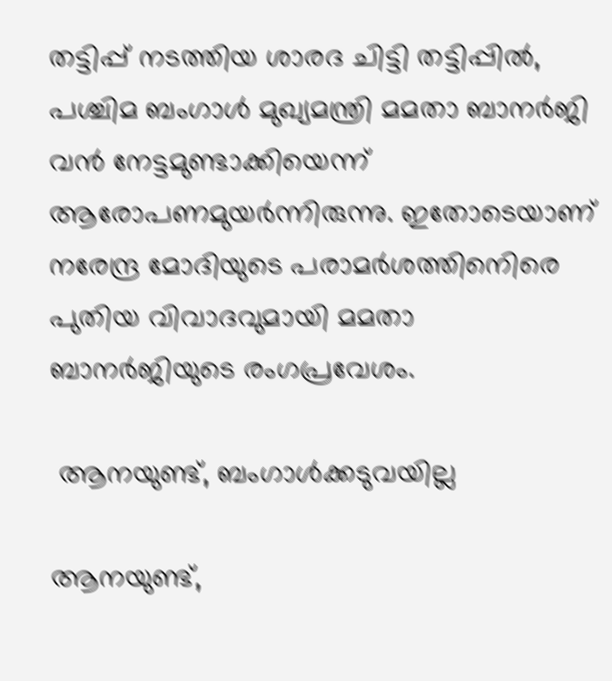തട്ടിപ്പ് നടത്തിയ ശാരദ ചിട്ടി തട്ടിപ്പില്‍, പശ്ചിമ ബംഗാള്‍ മുഖ്യമന്ത്രി മമതാ ബാനര്‍ജി വന്‍ നേട്ടമുണ്ടാക്കിയെന്ന് ആരോപണമുയര്‍ന്നിരുന്നു. ഇതോടെയാണ് നരേന്ദ്ര മോദിയുടെ പരാമര്‍ശത്തിനെിരെ പുതിയ വിവാദവുമായി മമതാ ബാനര്‍ജിയുടെ രംഗപ്രവേശം.

 ആനയുണ്ട്, ബംഗാള്‍ക്കടുവയില്ല

ആനയുണ്ട്,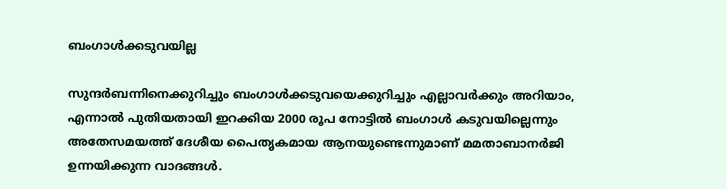ബംഗാള്‍ക്കടുവയില്ല

സുന്ദര്‍ബന്നിനെക്കുറിച്ചും ബംഗാള്‍ക്കടുവയെക്കുറിച്ചും എല്ലാവര്‍ക്കും അറിയാം, എന്നാല്‍ പുതിയതായി ഇറക്കിയ 2000 രൂപ നോട്ടില്‍ ബംഗാള്‍ കടുവയില്ലെന്നും അതേസമയത്ത് ദേശീയ പൈതൃകമായ ആനയുണ്ടെന്നുമാണ് മമതാബാനര്‍ജി ഉന്നയിക്കുന്ന വാദങ്ങള്‍.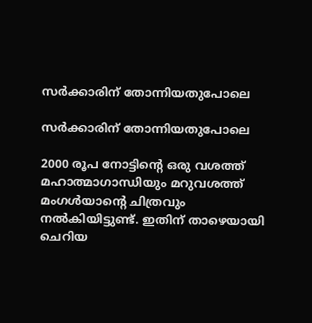സര്‍ക്കാരിന് തോന്നിയതുപോലെ

സര്‍ക്കാരിന് തോന്നിയതുപോലെ

2000 രൂപ നോട്ടിന്റെ ഒരു വശത്ത് മഹാത്മാഗാന്ധിയും മറുവശത്ത് മംഗള്‍യാന്റെ ചിത്രവും നല്‍കിയിട്ടുണ്ട്. ഇതിന് താഴെയായി ചെറിയ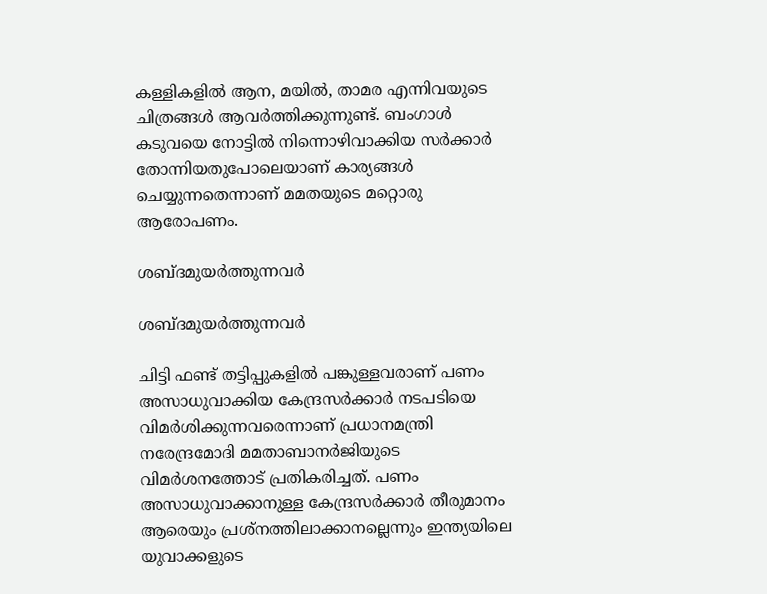കള്ളികളില്‍ ആന, മയില്‍, താമര എന്നിവയുടെ ചിത്രങ്ങള്‍ ആവര്‍ത്തിക്കുന്നുണ്ട്. ബംഗാള്‍ കടുവയെ നോട്ടില്‍ നിന്നൊഴിവാക്കിയ സര്‍ക്കാര്‍ തോന്നിയതുപോലെയാണ് കാര്യങ്ങള്‍ ചെയ്യുന്നതെന്നാണ് മമതയുടെ മറ്റൊരു ആരോപണം.

ശബ്ദമുയര്‍ത്തുന്നവര്‍

ശബ്ദമുയര്‍ത്തുന്നവര്‍

ചിട്ടി ഫണ്ട് തട്ടിപ്പുകളില്‍ പങ്കുള്ളവരാണ് പണം അസാധുവാക്കിയ കേന്ദ്രസര്‍ക്കാര്‍ നടപടിയെ വിമര്‍ശിക്കുന്നവരെന്നാണ് പ്രധാനമന്ത്രി നരേന്ദ്രമോദി മമതാബാനര്‍ജിയുടെ വിമര്‍ശനത്തോട് പ്രതികരിച്ചത്. പണം അസാധുവാക്കാനുള്ള കേന്ദ്രസര്‍ക്കാര്‍ തീരുമാനം ആരെയും പ്രശ്‌നത്തിലാക്കാനല്ലെന്നും ഇന്ത്യയിലെ യുവാക്കളുടെ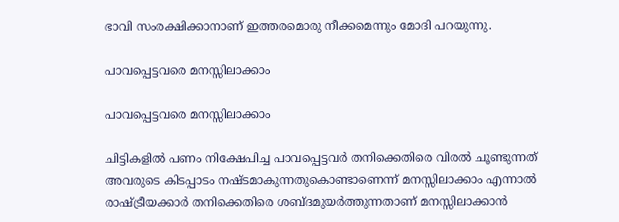ഭാവി സംരക്ഷിക്കാനാണ് ഇത്തരമൊരു നീക്കമെന്നും മോദി പറയുന്നു.

പാവപ്പെട്ടവരെ മനസ്സിലാക്കാം

പാവപ്പെട്ടവരെ മനസ്സിലാക്കാം

ചിട്ടികളില്‍ പണം നിക്ഷേപിച്ച പാവപ്പെട്ടവര്‍ തനിക്കെതിരെ വിരല്‍ ചൂണ്ടുന്നത് അവരുടെ കിടപ്പാടം നഷ്ടമാകുന്നതുകൊണ്ടാണെന്ന് മനസ്സിലാക്കാം എന്നാല്‍ രാഷ്ട്രീയക്കാര്‍ തനിക്കെതിരെ ശബ്ദമുയര്‍ത്തുന്നതാണ് മനസ്സിലാക്കാന്‍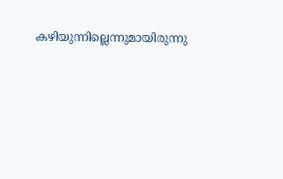കഴിയുന്നില്ലെന്നുമായിരുന്നു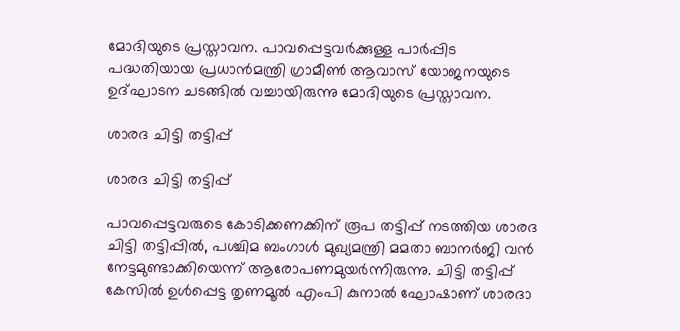മോദിയുടെ പ്രസ്താവന. പാവപ്പെട്ടവര്‍ക്കുള്ള പാര്‍പ്പിട പദ്ധതിയായ പ്രധാന്‍മന്ത്രി ഗ്രാമീണ്‍ ആവാസ് യോജനയുടെ ഉദ്ഘാടന ചടങ്ങില്‍ വച്ചായിരുന്നു മോദിയുടെ പ്രസ്താവന.

ശാരദ ചിട്ടി തട്ടിപ്പ്

ശാരദ ചിട്ടി തട്ടിപ്പ്

പാവപ്പെട്ടവരുടെ കോടിക്കണക്കിന് രൂപ തട്ടിപ്പ് നടത്തിയ ശാരദ ചിട്ടി തട്ടിപ്പില്‍, പശ്ചിമ ബംഗാള്‍ മുഖ്യമന്ത്രി മമതാ ബാനര്‍ജി വന്‍ നേട്ടമുണ്ടാക്കിയെന്ന് ആരോപണമുയര്‍ന്നിരുന്നു. ചിട്ടി തട്ടിപ്പ് കേസില്‍ ഉള്‍പ്പെട്ട തൃണമൂല്‍ എംപി കുനാല്‍ ഘോഷാണ് ശാരദാ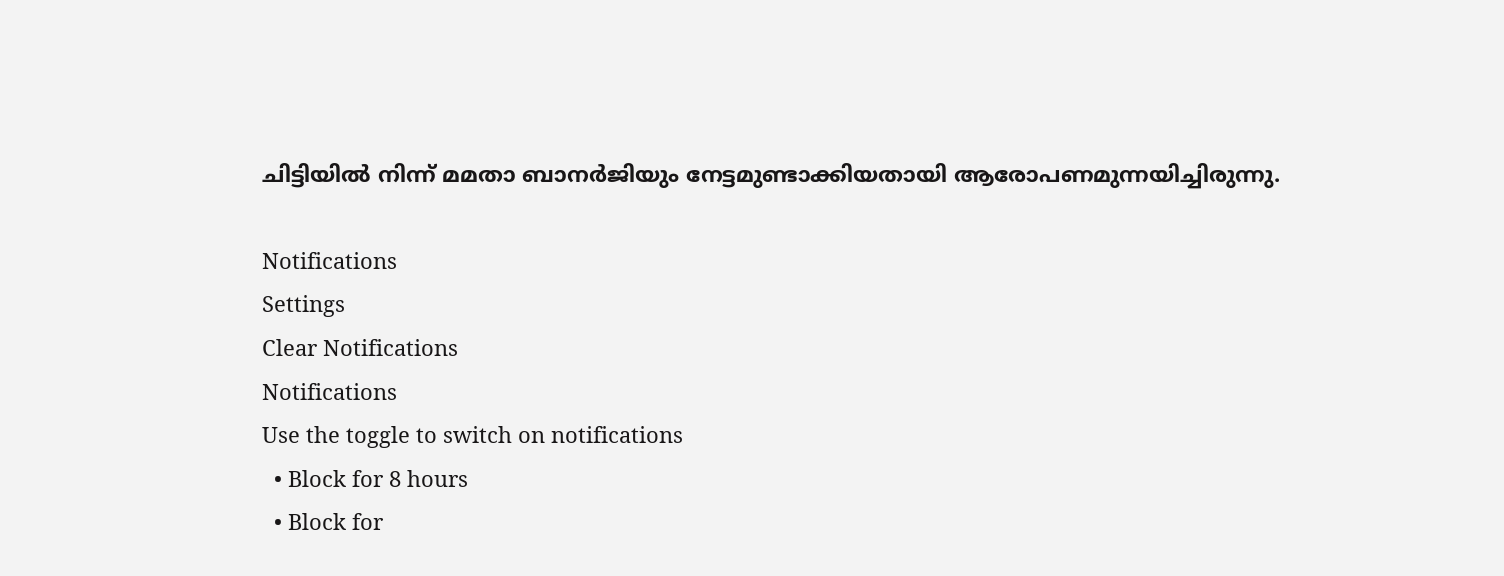ചിട്ടിയില്‍ നിന്ന് മമതാ ബാനര്‍ജിയും നേട്ടമുണ്ടാക്കിയതായി ആരോപണമുന്നയിച്ചിരുന്നു.

Notifications
Settings
Clear Notifications
Notifications
Use the toggle to switch on notifications
  • Block for 8 hours
  • Block for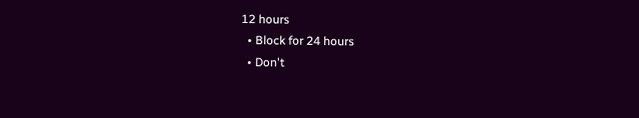12 hours
  • Block for 24 hours
  • Don't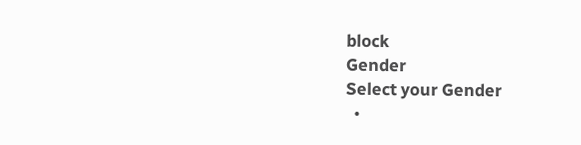block
Gender
Select your Gender
  •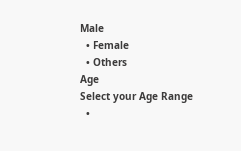Male
  • Female
  • Others
Age
Select your Age Range
  •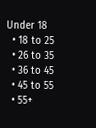Under 18
  • 18 to 25
  • 26 to 35
  • 36 to 45
  • 45 to 55
  • 55+